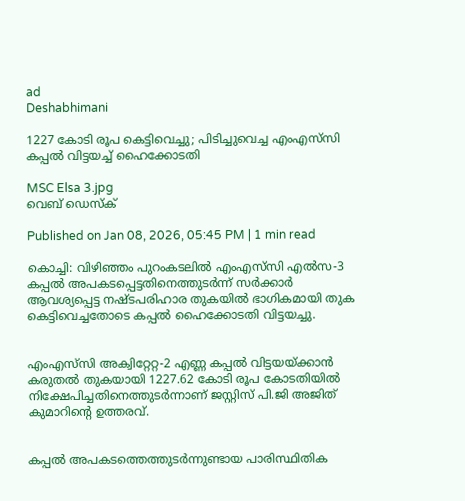ad
Deshabhimani

1227 കോടി രൂപ കെട്ടിവെച്ചു; പിടിച്ചുവെച്ച എംഎസ്‌സി കപ്പൽ വിട്ടയച്ച് ഹൈക്കോടതി

MSC Elsa 3.jpg
വെബ് ഡെസ്ക്

Published on Jan 08, 2026, 05:45 PM | 1 min read

കൊച്ചി: വിഴിഞ്ഞം പുറംകടലിൽ എംഎസ്‌സി എൽസ-3 കപ്പൽ അപകടപ്പെട്ടതിനെത്തുടർന്ന് സർക്കാർ ആവശ്യപ്പെട്ട നഷ്ടപരിഹാര തുകയിൽ ഭാഗികമായി തുക കെട്ടിവെച്ചതോടെ കപ്പൽ ഹൈക്കോടതി വിട്ടയച്ചു.


എംഎസ്‌സി അക്വിറ്റേറ്റ-2 എണ്ണ കപ്പൽ വിട്ടയയ്ക്കാൻ കരുതൽ തുകയായി 1227.62 കോടി രൂപ കോടതിയിൽ നിക്ഷേപിച്ചതിനെത്തുടർന്നാണ് ജസ്റ്റിസ് പി.ജി അജിത് കുമാറിന്റെ ഉത്തരവ്.


കപ്പൽ അപകടത്തെത്തുടർന്നുണ്ടായ പാരിസ്ഥിതിക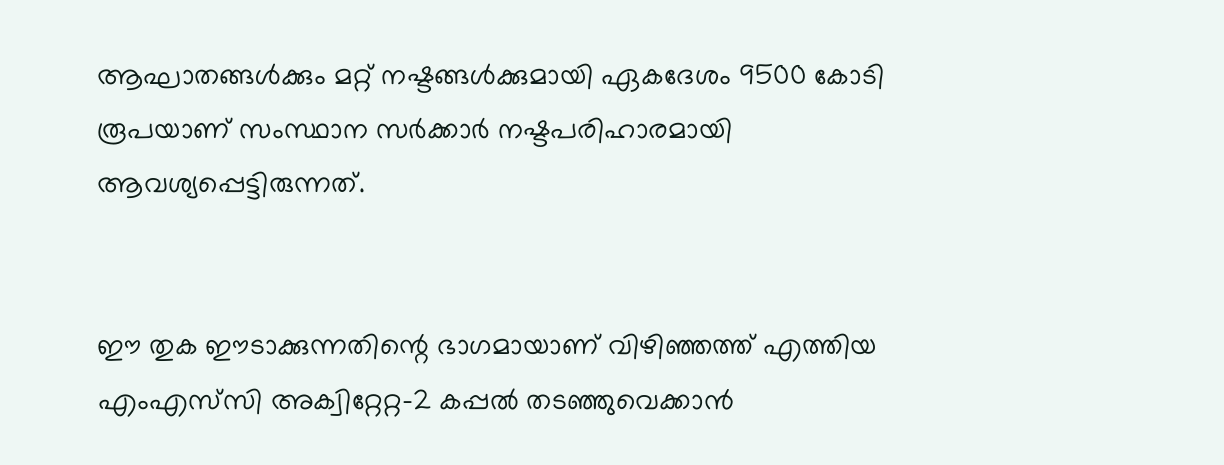ആഘാതങ്ങൾക്കും മറ്റ് നഷ്ടങ്ങൾക്കുമായി ഏകദേശം 9500 കോടി രൂപയാണ് സംസ്ഥാന സർക്കാർ നഷ്ടപരിഹാരമായി ആവശ്യപ്പെട്ടിരുന്നത്.


ഈ തുക ഈടാക്കുന്നതിന്റെ ഭാഗമായാണ് വിഴിഞ്ഞത്ത് എത്തിയ എംഎസ്‌സി അക്വിറ്റേറ്റ-2 കപ്പൽ തടഞ്ഞുവെക്കാൻ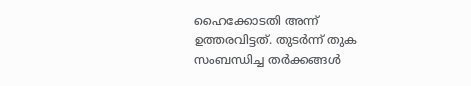ഹൈക്കോടതി അന്ന് ഉത്തരവിട്ടത്. തുടർന്ന് തുക സംബന്ധിച്ച തർക്കങ്ങൾ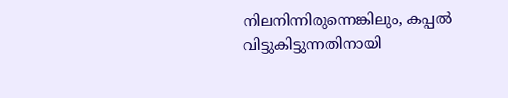നിലനിന്നിരുന്നെങ്കിലും, കപ്പൽ വിട്ടുകിട്ടുന്നതിനായി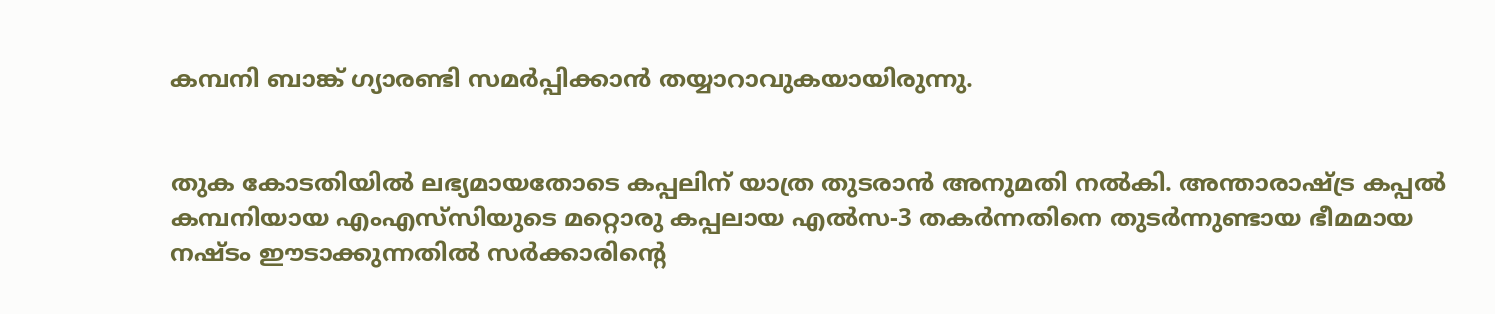കമ്പനി ബാങ്ക് ഗ്യാരണ്ടി സമർപ്പിക്കാൻ തയ്യാറാവുകയായിരുന്നു.


തുക കോടതിയിൽ ലഭ്യമായതോടെ കപ്പലിന് യാത്ര തുടരാൻ അനുമതി നൽകി. അന്താരാഷ്ട്ര കപ്പൽ കമ്പനിയായ എംഎസ്‌സിയുടെ മറ്റൊരു കപ്പലായ എൽസ-3 തകർന്നതിനെ തുടർന്നുണ്ടായ ഭീമമായ നഷ്ടം ഈടാക്കുന്നതിൽ സർക്കാരിന്റെ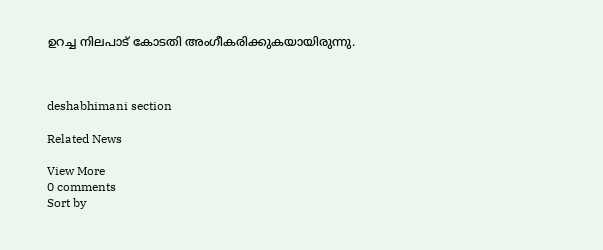ഉറച്ച നിലപാട് കോടതി അംഗീകരിക്കുകയായിരുന്നു.



deshabhimani section

Related News

View More
0 comments
Sort by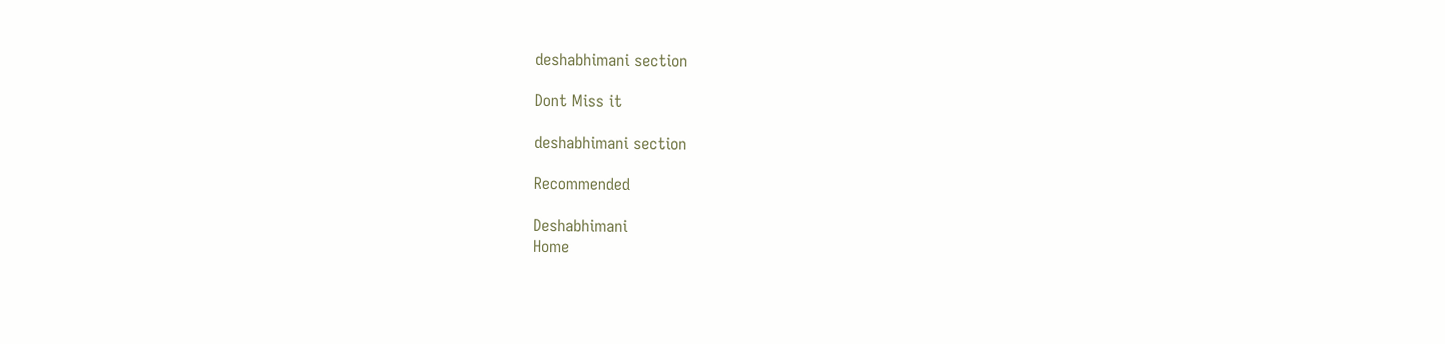deshabhimani section

Dont Miss it

deshabhimani section

Recommended

Deshabhimani
Home